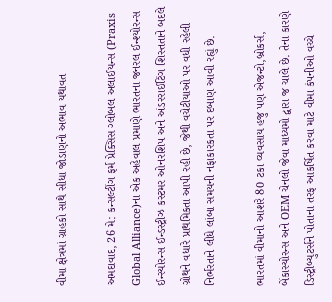વીમા ક્ષેત્રમાં ગ્રાહકો સાથે સીધા જોડાણનો અભાવ યથાવત

અમદાવાદ, 26 મે: કન્સલ્ટીંગ ફર્મ પ્રેક્સિસ ગ્લોબલ અલાઈયન્સ (Praxis Global Alliance)ના એક અહેવાલ પ્રમાણે ભારતના જનરલ ઈન્શ્યોરન્સ ઈન્સ્યોરન્સ ઈન્ડસ્ટ્રીઝ કસ્ટમર ઓનરશિપ અને અંડરરાઈટિંગ શિસ્તતાને બદલે ગ્રોથને વધારે પ્રાથમિકતા આપી રહી છે, જેથી વચેટીયાઓ પર વધી રહેલી નિર્ભરતાને લીધે લાંબા સમયની નફાકારકતા પર દબાણ આવી રહ્યું છે.

ભારતમાં વીમાનો આશરે 80 ટકા વ્યવસાય હજુ પણ એજન્ટો,બ્રોકર્સ, બેંકાસ્યોરન્સ અને OEM ચેનલો જેવા માધ્યમો દ્વારા જ ચાલે છે. તેના કારણે ડિસ્ટ્રીબ્યુટર્સને પોતાના તરફ આકર્ષિત કરવા માટે વીમા કંપનીઓ વચ્ચે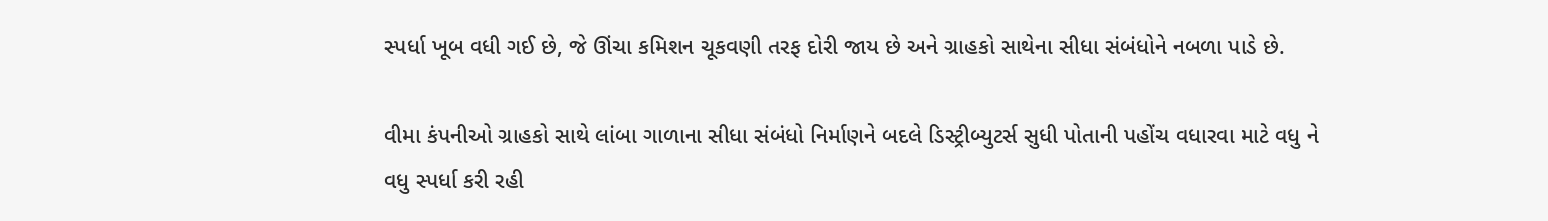સ્પર્ધા ખૂબ વધી ગઈ છે, જે ઊંચા કમિશન ચૂકવણી તરફ દોરી જાય છે અને ગ્રાહકો સાથેના સીધા સંબંધોને નબળા પાડે છે.

વીમા કંપનીઓ ગ્રાહકો સાથે લાંબા ગાળાના સીધા સંબંધો નિર્માણને બદલે ડિસ્ટ્રીબ્યુટર્સ સુધી પોતાની પહોંચ વધારવા માટે વધુ ને વધુ સ્પર્ધા કરી રહી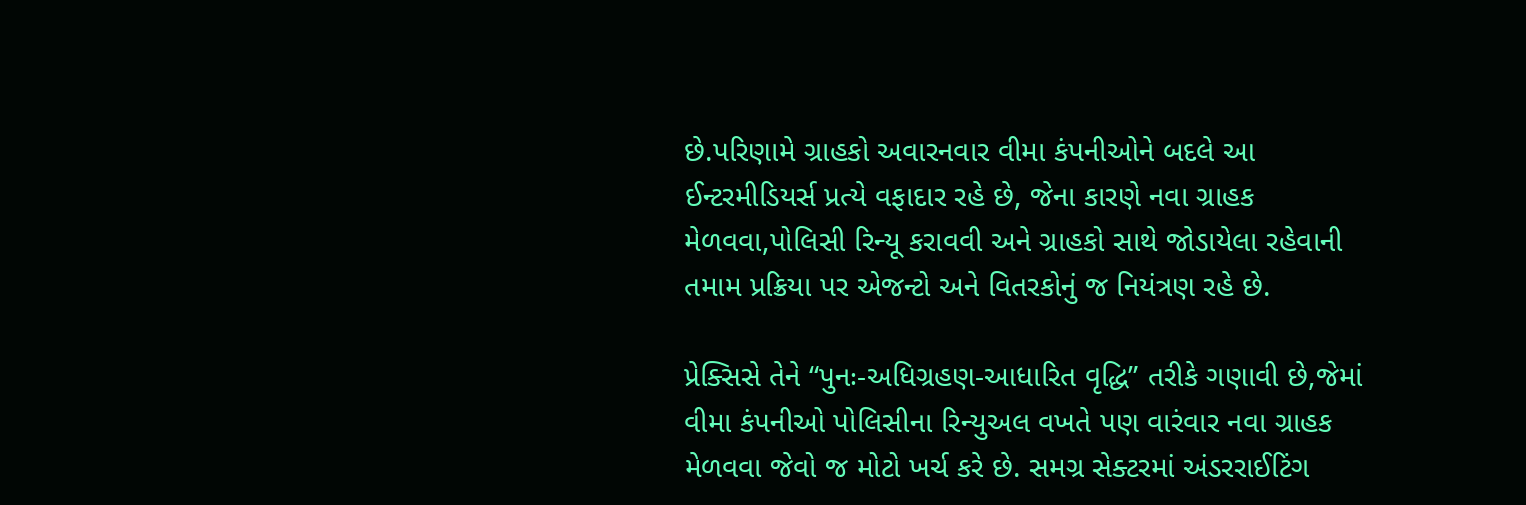છે.પરિણામે ગ્રાહકો અવારનવાર વીમા કંપનીઓને બદલે આ ઈન્ટરમીડિયર્સ પ્રત્યે વફાદાર રહે છે, જેના કારણે નવા ગ્રાહક મેળવવા,પોલિસી રિન્યૂ કરાવવી અને ગ્રાહકો સાથે જોડાયેલા રહેવાની તમામ પ્રક્રિયા પર એજન્ટો અને વિતરકોનું જ નિયંત્રણ રહે છે.

પ્રેક્સિસે તેને “પુનઃ-અધિગ્રહણ-આધારિત વૃદ્ધિ” તરીકે ગણાવી છે,જેમાં વીમા કંપનીઓ પોલિસીના રિન્યુઅલ વખતે પણ વારંવાર નવા ગ્રાહક મેળવવા જેવો જ મોટો ખર્ચ કરે છે. સમગ્ર સેક્ટરમાં અંડરરાઈટિંગ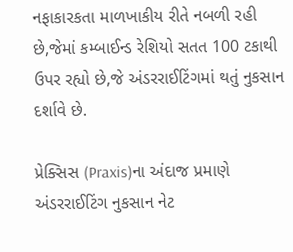નફાકારકતા માળખાકીય રીતે નબળી રહી છે,જેમાં કમ્બાઈન્ડ રેશિયો સતત 100 ટકાથી ઉપર રહ્યો છે,જે અંડરરાઈટિંગમાં થતું નુકસાન દર્શાવે છે.

પ્રેક્સિસ (Praxis)ના અંદાજ પ્રમાણે અંડરરાઈટિંગ નુકસાન નેટ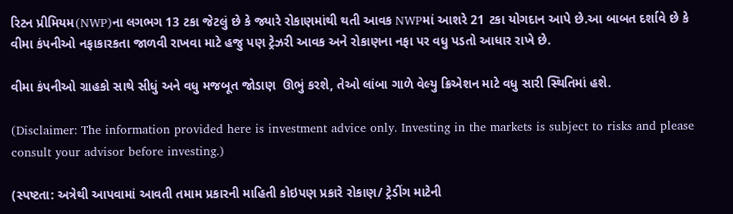રિટન પ્રીમિયમ(NWP)ના લગભગ 13 ટકા જેટલું છે કે જ્યારે રોકાણમાંથી થતી આવક NWPમાં આશરે 21 ટકા યોગદાન આપે છે.આ બાબત દર્શાવે છે કે વીમા કંપનીઓ નફાકારકતા જાળવી રાખવા માટે હજુ પણ ટ્રેઝરી આવક અને રોકાણના નફા પર વધુ પડતો આધાર રાખે છે.

વીમા કંપનીઓ ગ્રાહકો સાથે સીધું અને વધુ મજબૂત જોડાણ  ઊભું કરશે, તેઓ લાંબા ગાળે વેલ્યુ ક્રિએશન માટે વધુ સારી સ્થિતિમાં હશે.

(Disclaimer: The information provided here is investment advice only. Investing in the markets is subject to risks and please consult your advisor before investing.)

(સ્પષ્ટતા: અત્રેથી આપવામાં આવતી તમામ પ્રકારની માહિતી કોઇપણ પ્રકારે રોકાણ/ ટ્રેડીંગ માટેની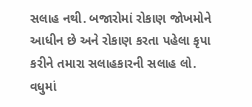સલાહ નથી. બજારોમાં રોકાણ જોખમોને આધીન છે અને રોકાણ કરતા પહેલા કૃપા કરીને તમારા સલાહકારની સલાહ લો. વધુમાં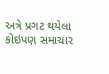અત્રે પ્રગટ થયેલા કોઇપણ સમાચાર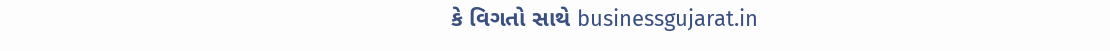કે વિગતો સાથે businessgujarat.in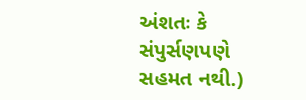અંશતઃ કે સંપુર્સણપણે સહમત નથી.)